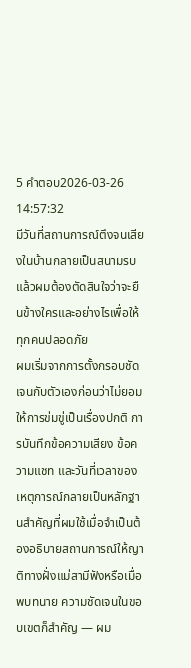5 คำตอบ2026-03-26 14:57:32
มีวันที่สถานการณ์ตึงจนเสียงในบ้านกลายเป็นสนามรบ แล้วผมต้องตัดสินใจว่าจะยืนข้างใครและอย่างไรเพื่อให้ทุกคนปลอดภัย
ผมเริ่มจากการตั้งกรอบชัดเจนกับตัวเองก่อนว่าไม่ยอมให้การข่มขู่เป็นเรื่องปกติ การบันทึกข้อความเสียง ข้อความแชท และวันที่เวลาของเหตุการณ์กลายเป็นหลักฐานสำคัญที่ผมใช้เมื่อจำเป็นต้องอธิบายสถานการณ์ให้ญาติทางฝั่งแม่สามีฟังหรือเมื่อพบทนาย ความชัดเจนในขอบเขตก็สำคัญ — ผม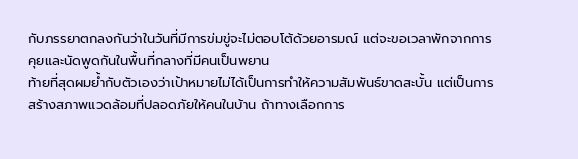กับภรรยาตกลงกันว่าในวันที่มีการข่มขู่จะไม่ตอบโต้ด้วยอารมณ์ แต่จะขอเวลาพักจากการคุยและนัดพูดกันในพื้นที่กลางที่มีคนเป็นพยาน
ท้ายที่สุดผมย้ำกับตัวเองว่าเป้าหมายไม่ได้เป็นการทำให้ความสัมพันธ์ขาดสะบั้น แต่เป็นการสร้างสภาพแวดล้อมที่ปลอดภัยให้คนในบ้าน ถ้าทางเลือกการ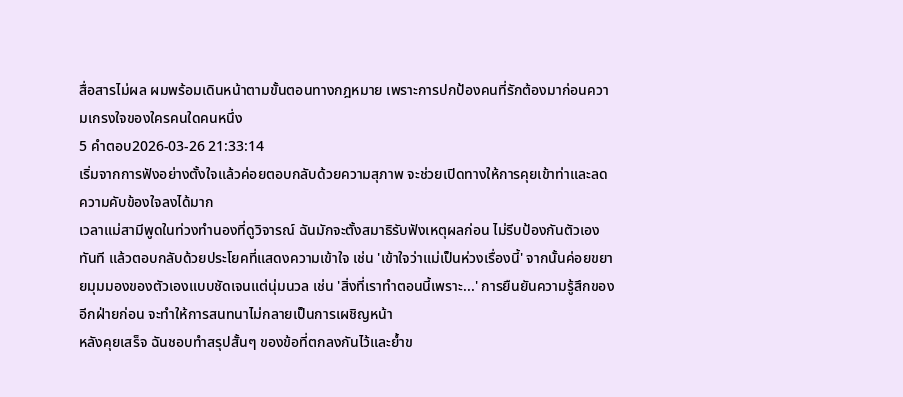สื่อสารไม่ผล ผมพร้อมเดินหน้าตามขั้นตอนทางกฎหมาย เพราะการปกป้องคนที่รักต้องมาก่อนความเกรงใจของใครคนใดคนหนึ่ง
5 คำตอบ2026-03-26 21:33:14
เริ่มจากการฟังอย่างตั้งใจแล้วค่อยตอบกลับด้วยความสุภาพ จะช่วยเปิดทางให้การคุยเข้าท่าและลดความคับข้องใจลงได้มาก
เวลาแม่สามีพูดในท่วงทำนองที่ดูวิจารณ์ ฉันมักจะตั้งสมาธิรับฟังเหตุผลก่อน ไม่รีบป้องกันตัวเองทันที แล้วตอบกลับด้วยประโยคที่แสดงความเข้าใจ เช่น 'เข้าใจว่าแม่เป็นห่วงเรื่องนี้' จากนั้นค่อยขยายมุมมองของตัวเองแบบชัดเจนแต่นุ่มนวล เช่น 'สิ่งที่เราทำตอนนี้เพราะ...' การยืนยันความรู้สึกของอีกฝ่ายก่อน จะทำให้การสนทนาไม่กลายเป็นการเผชิญหน้า
หลังคุยเสร็จ ฉันชอบทำสรุปสั้นๆ ของข้อที่ตกลงกันไว้และย้ำข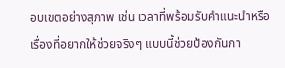อบเขตอย่างสุภาพ เช่น เวลาที่พร้อมรับคำแนะนำหรือเรื่องที่อยากให้ช่วยจริงๆ แบบนี้ช่วยป้องกันกา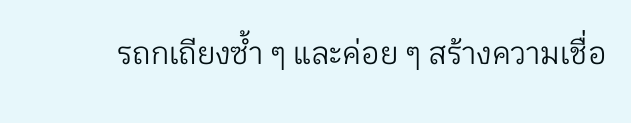รถกเถียงซ้ำ ๆ และค่อย ๆ สร้างความเชื่อ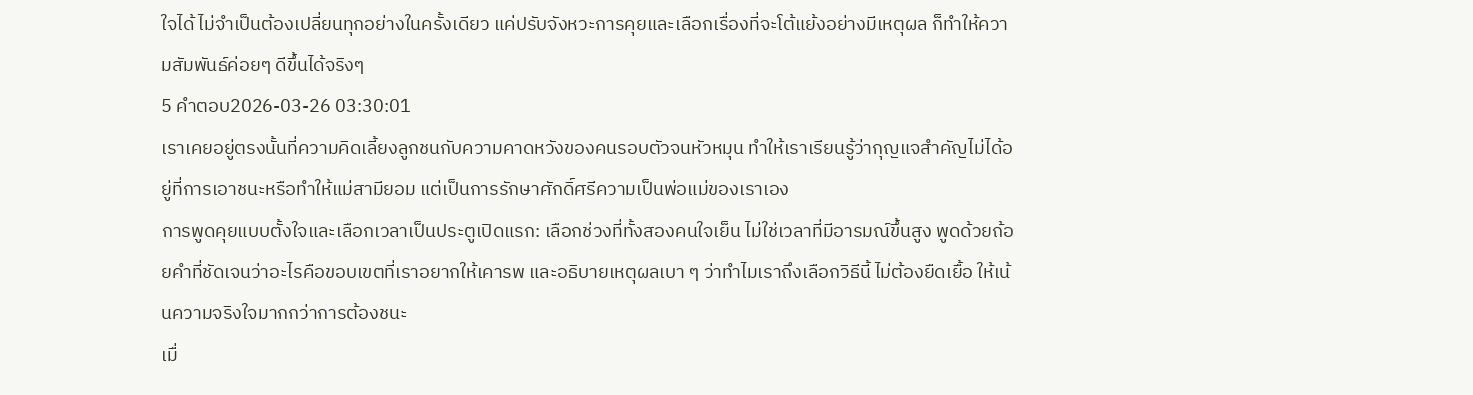ใจได้ ไม่จำเป็นต้องเปลี่ยนทุกอย่างในครั้งเดียว แค่ปรับจังหวะการคุยและเลือกเรื่องที่จะโต้แย้งอย่างมีเหตุผล ก็ทำให้ความสัมพันธ์ค่อยๆ ดีขึ้นได้จริงๆ
5 คำตอบ2026-03-26 03:30:01
เราเคยอยู่ตรงนั้นที่ความคิดเลี้ยงลูกชนกับความคาดหวังของคนรอบตัวจนหัวหมุน ทำให้เราเรียนรู้ว่ากุญแจสำคัญไม่ได้อยู่ที่การเอาชนะหรือทำให้แม่สามียอม แต่เป็นการรักษาศักดิ์ศรีความเป็นพ่อแม่ของเราเอง
การพูดคุยแบบตั้งใจและเลือกเวลาเป็นประตูเปิดแรก: เลือกช่วงที่ทั้งสองคนใจเย็น ไม่ใช่เวลาที่มีอารมณ์ขึ้นสูง พูดด้วยถ้อยคำที่ชัดเจนว่าอะไรคือขอบเขตที่เราอยากให้เคารพ และอธิบายเหตุผลเบา ๆ ว่าทำไมเราถึงเลือกวิธีนี้ ไม่ต้องยืดเยื้อ ให้เน้นความจริงใจมากกว่าการต้องชนะ
เมื่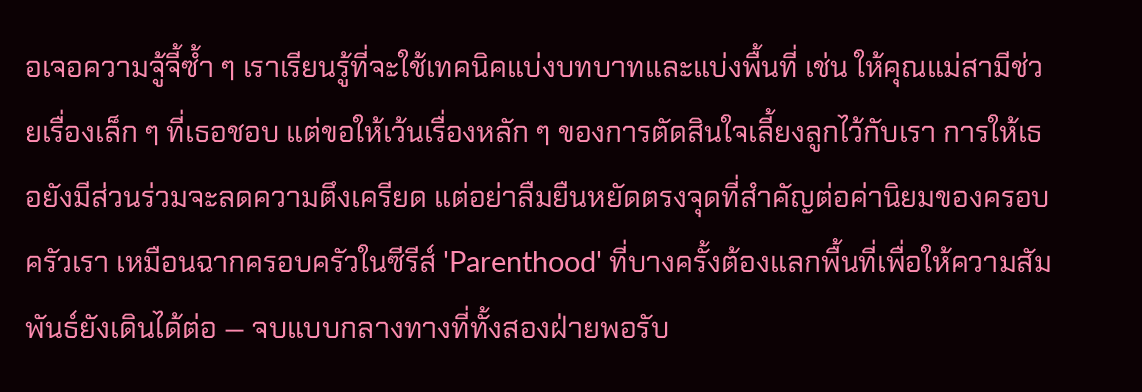อเจอความจู้จี้ซ้ำ ๆ เราเรียนรู้ที่จะใช้เทคนิคแบ่งบทบาทและแบ่งพื้นที่ เช่น ให้คุณแม่สามีช่วยเรื่องเล็ก ๆ ที่เธอชอบ แต่ขอให้เว้นเรื่องหลัก ๆ ของการตัดสินใจเลี้ยงลูกไว้กับเรา การให้เธอยังมีส่วนร่วมจะลดความตึงเครียด แต่อย่าลืมยืนหยัดตรงจุดที่สำคัญต่อค่านิยมของครอบครัวเรา เหมือนฉากครอบครัวในซีรีส์ 'Parenthood' ที่บางครั้งต้องแลกพื้นที่เพื่อให้ความสัมพันธ์ยังเดินได้ต่อ — จบแบบกลางทางที่ทั้งสองฝ่ายพอรับ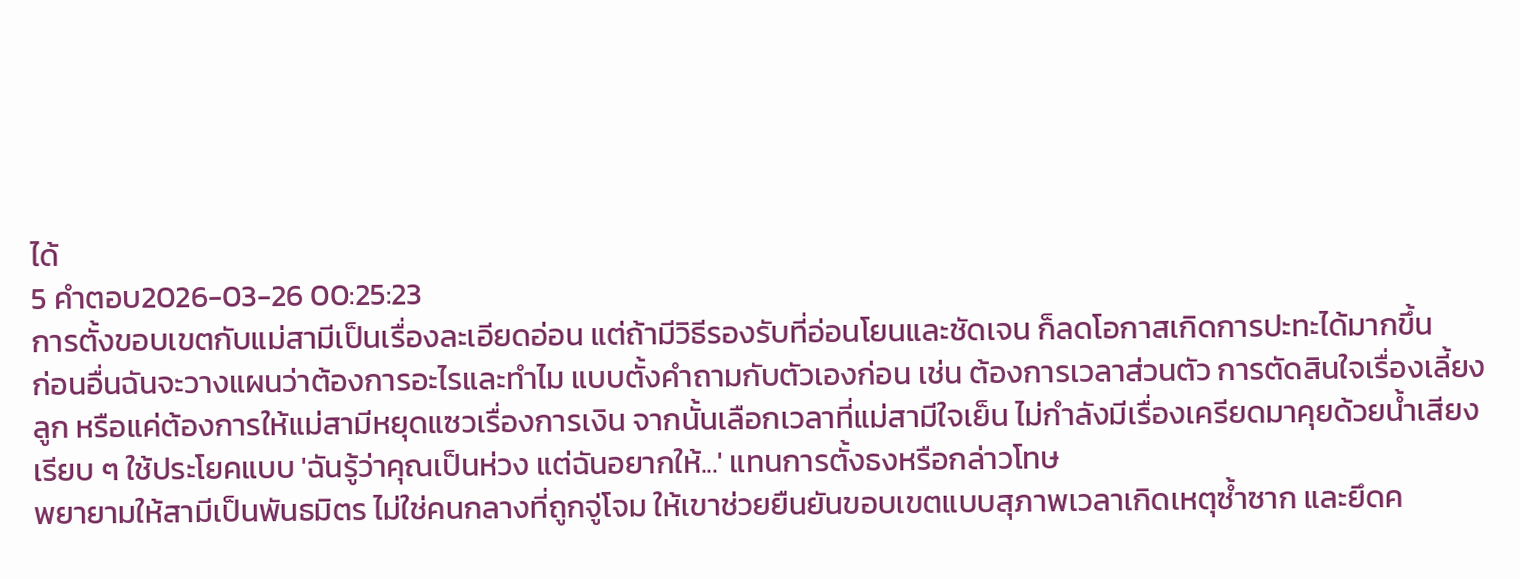ได้
5 คำตอบ2026-03-26 00:25:23
การตั้งขอบเขตกับแม่สามีเป็นเรื่องละเอียดอ่อน แต่ถ้ามีวิธีรองรับที่อ่อนโยนและชัดเจน ก็ลดโอกาสเกิดการปะทะได้มากขึ้น
ก่อนอื่นฉันจะวางแผนว่าต้องการอะไรและทำไม แบบตั้งคำถามกับตัวเองก่อน เช่น ต้องการเวลาส่วนตัว การตัดสินใจเรื่องเลี้ยงลูก หรือแค่ต้องการให้แม่สามีหยุดแซวเรื่องการเงิน จากนั้นเลือกเวลาที่แม่สามีใจเย็น ไม่กำลังมีเรื่องเครียดมาคุยด้วยน้ำเสียงเรียบ ๆ ใช้ประโยคแบบ 'ฉันรู้ว่าคุณเป็นห่วง แต่ฉันอยากให้...' แทนการตั้งธงหรือกล่าวโทษ
พยายามให้สามีเป็นพันธมิตร ไม่ใช่คนกลางที่ถูกจู่โจม ให้เขาช่วยยืนยันขอบเขตแบบสุภาพเวลาเกิดเหตุซ้ำซาก และยึดค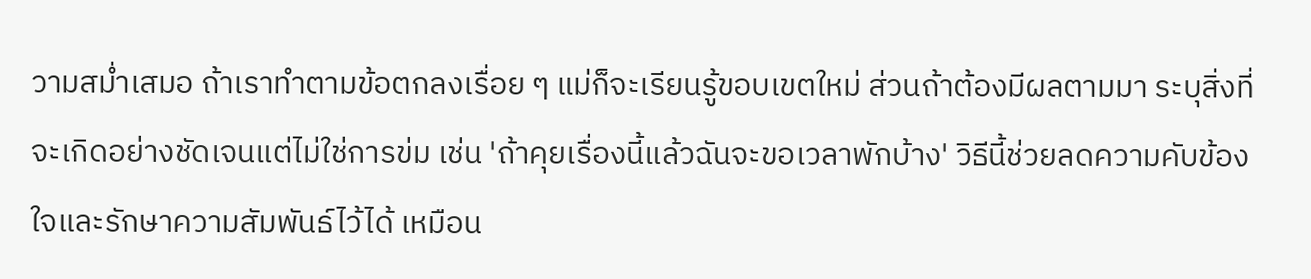วามสม่ำเสมอ ถ้าเราทำตามข้อตกลงเรื่อย ๆ แม่ก็จะเรียนรู้ขอบเขตใหม่ ส่วนถ้าต้องมีผลตามมา ระบุสิ่งที่จะเกิดอย่างชัดเจนแต่ไม่ใช่การข่ม เช่น 'ถ้าคุยเรื่องนี้แล้วฉันจะขอเวลาพักบ้าง' วิธีนี้ช่วยลดความคับข้องใจและรักษาความสัมพันธ์ไว้ได้ เหมือน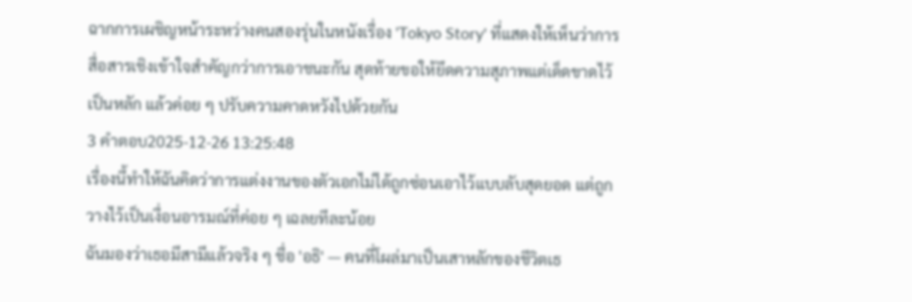ฉากการเผชิญหน้าระหว่างคนสองรุ่นในหนังเรื่อง 'Tokyo Story' ที่แสดงให้เห็นว่าการสื่อสารเชิงเข้าใจสำคัญกว่าการเอาชนะกัน สุดท้ายขอให้ยึดความสุภาพแต่เด็ดขาดไว้เป็นหลัก แล้วค่อย ๆ ปรับความคาดหวังไปด้วยกัน
3 คำตอบ2025-12-26 13:25:48
เรื่องนี้ทำให้ฉันคิดว่าการแต่งงานของตัวเอกไม่ได้ถูกซ่อนเอาไว้แบบลับสุดยอด แต่ถูกวางไว้เป็นเงื่อนอารมณ์ที่ค่อย ๆ เฉลยทีละน้อย
ฉันมองว่าเธอมีสามีแล้วจริง ๆ ชื่อ 'อธิ' — คนที่โผล่มาเป็นเสาหลักของชีวิตเธ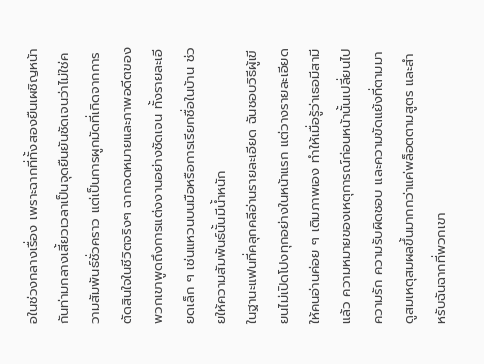อในช่วงกลางเรื่อง เพราะฉากที่ทั้งสองยืนเผชิญหน้ากันท่ามกลางเสี้ยวเวลาเป็นจุดยืนยันชัดเจนว่าไม่ใช่ความสัมพันธ์ชั่วคราว แต่เป็นการผูกมัดที่เกิดจากการตัดสินใจในชีวิตจริงๆ ฉากจดหมายและภาพอดีตของพวกเขาพูดถึงการแต่งงานอย่างชัดเจน ทั้งรายละเอียดเล็ก ๆ เช่นแหวนบนมือหรือการเรียกชื่อในบ้าน ช่วยให้ความสัมพันธ์นั้นมีน้ำหนัก
ในฐานะแฟนที่คลุกคลีอ่านรายละเอียด ฉันชอบวิธีผู้เขียนไม่เปิดโปงทุกอย่างในหน้าแรก แต่วางรายละเอียดให้คนอ่านค่อย ๆ เติมภาพเอง ทำให้เมื่อรู้ว่าเธอมีสามีแล้ว ความหมายของเหตุการณ์ก่อนหน้านั้นเปลี่ยนไป ความรัก ความรับผิดชอบ และความขัดแย้งที่ตามมาดูสมเหตุสมผลขึ้นมากกว่าแค่พล็อตตามสูตร และสำหรับฉันฉากที่พวกเขา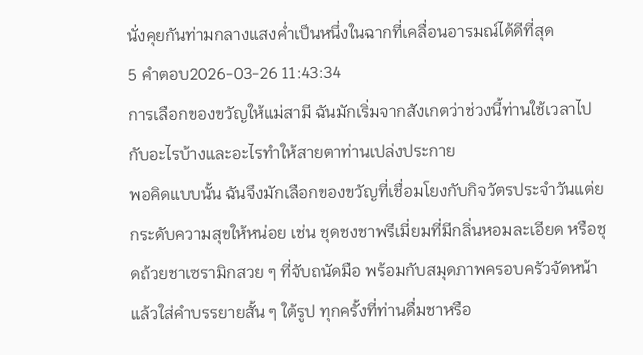นั่งคุยกันท่ามกลางแสงค่ำเป็นหนึ่งในฉากที่เคลื่อนอารมณ์ได้ดีที่สุด
5 คำตอบ2026-03-26 11:43:34
การเลือกของขวัญให้แม่สามี ฉันมักเริ่มจากสังเกตว่าช่วงนี้ท่านใช้เวลาไปกับอะไรบ้างและอะไรทำให้สายตาท่านเปล่งประกาย
พอคิดแบบนั้น ฉันจึงมักเลือกของขวัญที่เชื่อมโยงกับกิจวัตรประจำวันแต่ยกระดับความสุขให้หน่อย เช่น ชุดชงชาพรีเมี่ยมที่มีกลิ่นหอมละเอียด หรือชุดถ้วยชาเซรามิกสวย ๆ ที่จับถนัดมือ พร้อมกับสมุดภาพครอบครัวจัดหน้าแล้วใส่คำบรรยายสั้น ๆ ใต้รูป ทุกครั้งที่ท่านดื่มชาหรือ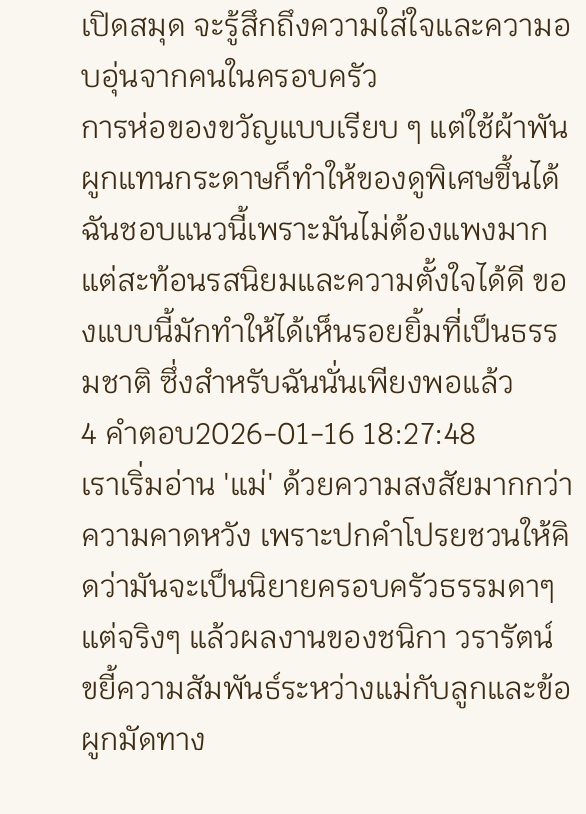เปิดสมุด จะรู้สึกถึงความใส่ใจและความอบอุ่นจากคนในครอบครัว
การห่อของขวัญแบบเรียบ ๆ แต่ใช้ผ้าพันผูกแทนกระดาษก็ทำให้ของดูพิเศษขึ้นได้ ฉันชอบแนวนี้เพราะมันไม่ต้องแพงมากแต่สะท้อนรสนิยมและความตั้งใจได้ดี ของแบบนี้มักทำให้ได้เห็นรอยยิ้มที่เป็นธรรมชาติ ซึ่งสำหรับฉันนั่นเพียงพอแล้ว
4 คำตอบ2026-01-16 18:27:48
เราเริ่มอ่าน 'แม่' ด้วยความสงสัยมากกว่าความคาดหวัง เพราะปกคำโปรยชวนให้คิดว่ามันจะเป็นนิยายครอบครัวธรรมดาๆ แต่จริงๆ แล้วผลงานของชนิกา วรารัตน์ ขยี้ความสัมพันธ์ระหว่างแม่กับลูกและข้อผูกมัดทาง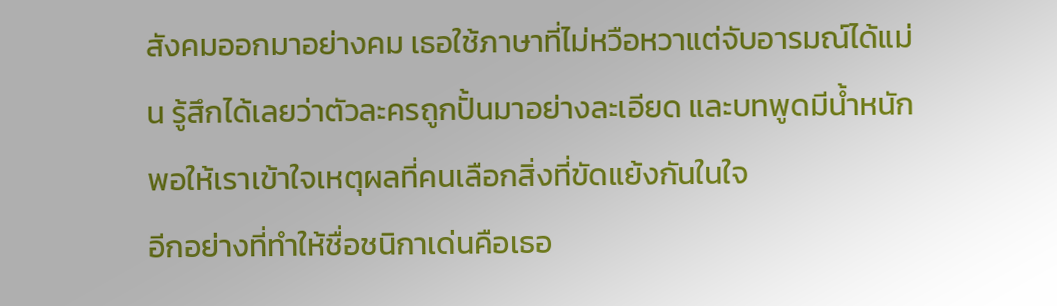สังคมออกมาอย่างคม เธอใช้ภาษาที่ไม่หวือหวาแต่จับอารมณ์ได้แม่น รู้สึกได้เลยว่าตัวละครถูกปั้นมาอย่างละเอียด และบทพูดมีน้ำหนักพอให้เราเข้าใจเหตุผลที่คนเลือกสิ่งที่ขัดแย้งกันในใจ
อีกอย่างที่ทำให้ชื่อชนิกาเด่นคือเธอ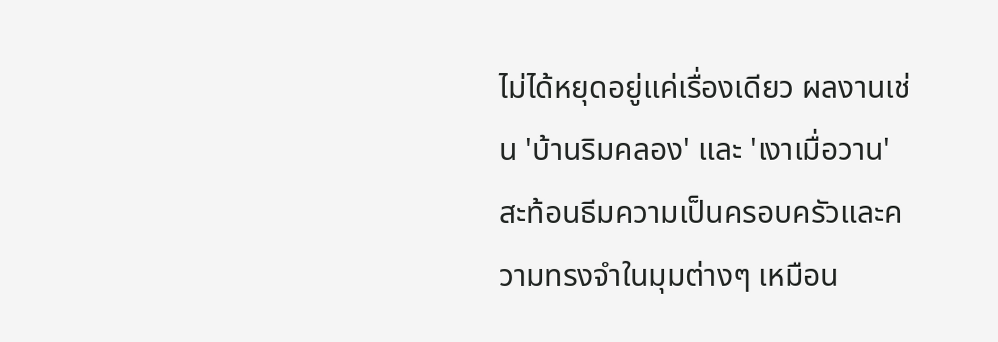ไม่ได้หยุดอยู่แค่เรื่องเดียว ผลงานเช่น 'บ้านริมคลอง' และ 'เงาเมื่อวาน' สะท้อนธีมความเป็นครอบครัวและความทรงจำในมุมต่างๆ เหมือน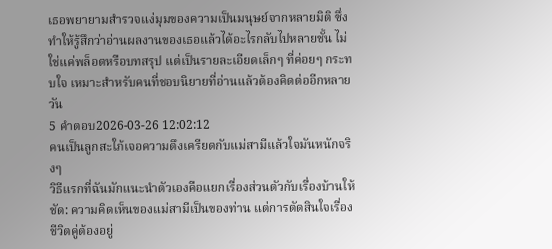เธอพยายามสำรวจแง่มุมของความเป็นมนุษย์จากหลายมิติ ซึ่งทำให้รู้สึกว่าอ่านผลงานของเธอแล้วได้อะไรกลับไปหลายชั้น ไม่ใช่แค่พล็อตหรือบทสรุป แต่เป็นรายละเอียดเล็กๆ ที่ค่อยๆ กระทบใจ เหมาะสำหรับคนที่ชอบนิยายที่อ่านแล้วต้องคิดต่ออีกหลายวัน
5 คำตอบ2026-03-26 12:02:12
คนเป็นลูกสะใภ้เจอความตึงเครียดกับแม่สามีแล้วใจมันหนักจริงๆ
วิธีแรกที่ฉันมักแนะนำตัวเองคือแยกเรื่องส่วนตัวกับเรื่องบ้านให้ชัด: ความคิดเห็นของแม่สามีเป็นของท่าน แต่การตัดสินใจเรื่องชีวิตคู่ต้องอยู่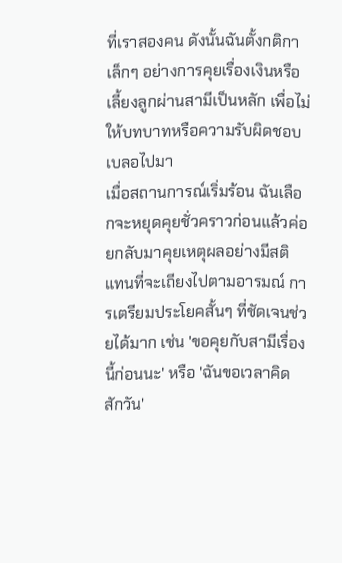ที่เราสองคน ดังนั้นฉันตั้งกติกาเล็กๆ อย่างการคุยเรื่องเงินหรือเลี้ยงลูกผ่านสามีเป็นหลัก เพื่อไม่ให้บทบาทหรือความรับผิดชอบเบลอไปมา
เมื่อสถานการณ์เริ่มร้อน ฉันเลือกจะหยุดคุยชั่วคราวก่อนแล้วค่อยกลับมาคุยเหตุผลอย่างมีสติ แทนที่จะเถียงไปตามอารมณ์ การเตรียมประโยคสั้นๆ ที่ชัดเจนช่วยได้มาก เช่น 'ขอคุยกับสามีเรื่องนี้ก่อนนะ' หรือ 'ฉันขอเวลาคิดสักวัน'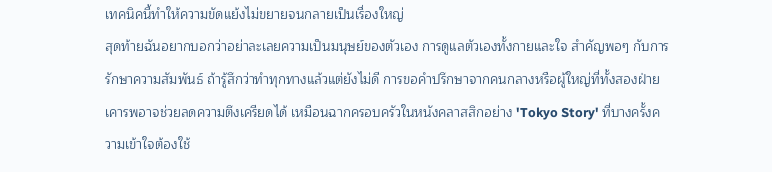เทคนิคนี้ทำให้ความขัดแย้งไม่ขยายจนกลายเป็นเรื่องใหญ่
สุดท้ายฉันอยากบอกว่าอย่าละเลยความเป็นมนุษย์ของตัวเอง การดูแลตัวเองทั้งกายและใจ สำคัญพอๆ กับการรักษาความสัมพันธ์ ถ้ารู้สึกว่าทำทุกทางแล้วแต่ยังไม่ดี การขอคำปรึกษาจากคนกลางหรือผู้ใหญ่ที่ทั้งสองฝ่ายเคารพอาจช่วยลดความตึงเครียดได้ เหมือนฉากครอบครัวในหนังคลาสสิกอย่าง 'Tokyo Story' ที่บางครั้งความเข้าใจต้องใช้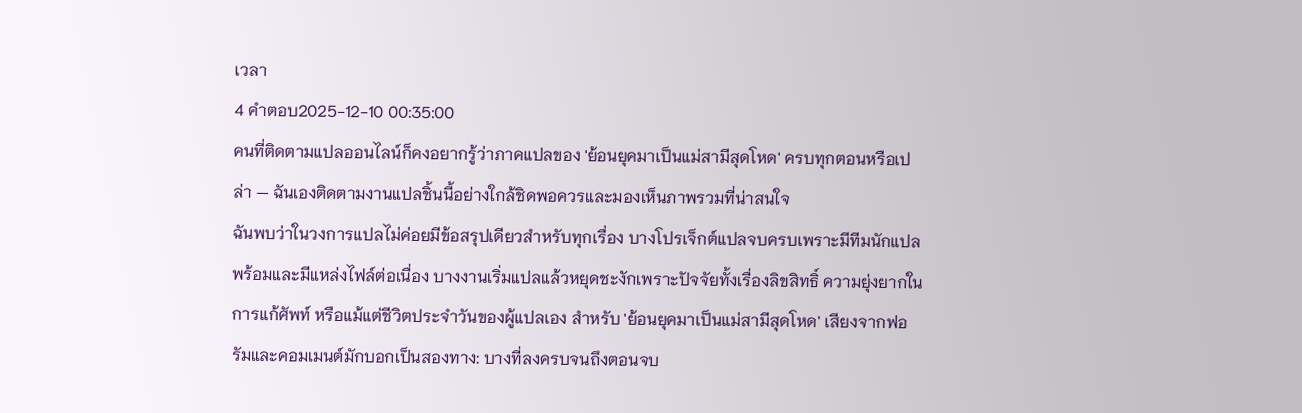เวลา
4 คำตอบ2025-12-10 00:35:00
คนที่ติดตามแปลออนไลน์ก็คงอยากรู้ว่าภาคแปลของ 'ย้อนยุคมาเป็นแม่สามีสุดโหด' ครบทุกตอนหรือเปล่า — ฉันเองติดตามงานแปลชิ้นนี้อย่างใกล้ชิดพอควรและมองเห็นภาพรวมที่น่าสนใจ
ฉันพบว่าในวงการแปลไม่ค่อยมีข้อสรุปเดียวสำหรับทุกเรื่อง บางโปรเจ็กต์แปลจบครบเพราะมีทีมนักแปลพร้อมและมีแหล่งไฟล์ต่อเนื่อง บางงานเริ่มแปลแล้วหยุดชะงักเพราะปัจจัยทั้งเรื่องลิขสิทธิ์ ความยุ่งยากในการแก้ศัพท์ หรือแม้แต่ชีวิตประจำวันของผู้แปลเอง สำหรับ 'ย้อนยุคมาเป็นแม่สามีสุดโหด' เสียงจากฟอรัมและคอมเมนต์มักบอกเป็นสองทาง: บางที่ลงครบจนถึงตอนจบ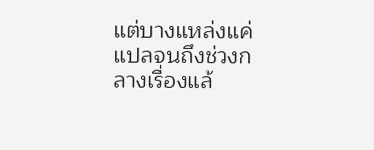แต่บางแหล่งแค่แปลจนถึงช่วงกลางเรื่องแล้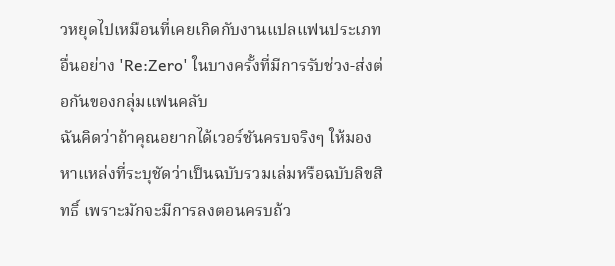วหยุดไปเหมือนที่เคยเกิดกับงานแปลแฟนประเภทอื่นอย่าง 'Re:Zero' ในบางครั้งที่มีการรับช่วง-ส่งต่อกันของกลุ่มแฟนคลับ
ฉันคิดว่าถ้าคุณอยากได้เวอร์ชันครบจริงๆ ให้มองหาแหล่งที่ระบุชัดว่าเป็นฉบับรวมเล่มหรือฉบับลิขสิทธิ์ เพราะมักจะมีการลงตอนครบถ้ว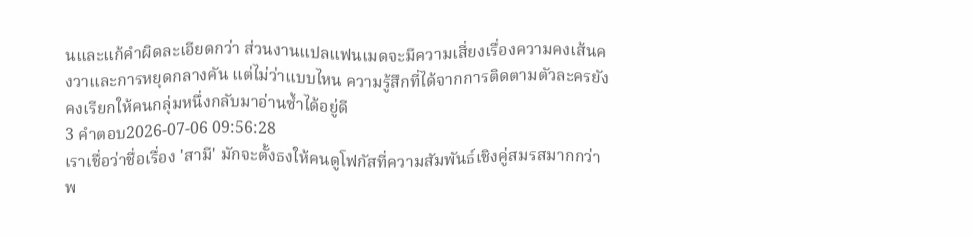นและแก้คำผิดละเอียดกว่า ส่วนงานแปลแฟนเมดจะมีความเสี่ยงเรื่องความคงเส้นคงวาและการหยุดกลางคัน แต่ไม่ว่าแบบไหน ความรู้สึกที่ได้จากการติดตามตัวละครยังคงเรียกให้คนกลุ่มหนึ่งกลับมาอ่านซ้ำได้อยู่ดี
3 คำตอบ2026-07-06 09:56:28
เราเชื่อว่าชื่อเรื่อง 'สามี' มักจะตั้งธงให้คนดูโฟกัสที่ความสัมพันธ์เชิงคู่สมรสมากกว่าพ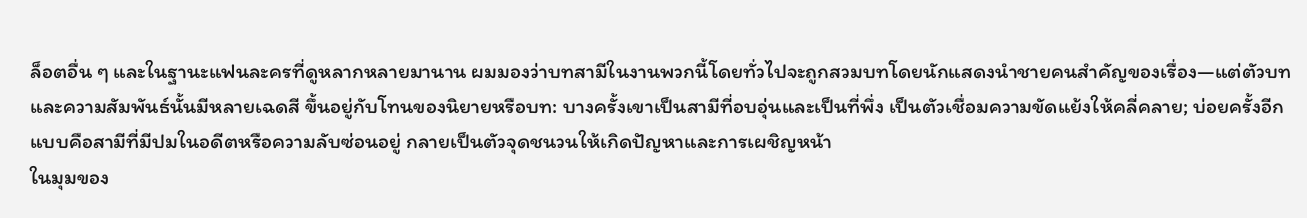ล็อตอื่น ๆ และในฐานะแฟนละครที่ดูหลากหลายมานาน ผมมองว่าบทสามีในงานพวกนี้โดยทั่วไปจะถูกสวมบทโดยนักแสดงนำชายคนสำคัญของเรื่อง—แต่ตัวบทและความสัมพันธ์นั้นมีหลายเฉดสี ขึ้นอยู่กับโทนของนิยายหรือบท: บางครั้งเขาเป็นสามีที่อบอุ่นและเป็นที่พึ่ง เป็นตัวเชื่อมความขัดแย้งให้คลี่คลาย; บ่อยครั้งอีกแบบคือสามีที่มีปมในอดีตหรือความลับซ่อนอยู่ กลายเป็นตัวจุดชนวนให้เกิดปัญหาและการเผชิญหน้า
ในมุมของ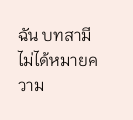ฉัน บทสามีไม่ได้หมายความ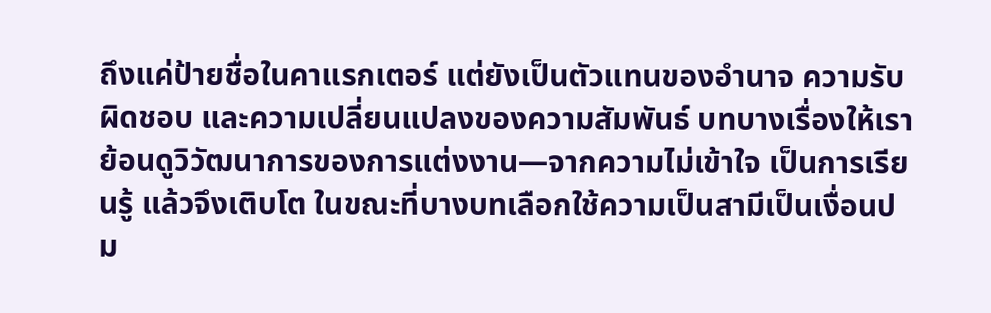ถึงแค่ป้ายชื่อในคาแรกเตอร์ แต่ยังเป็นตัวแทนของอำนาจ ความรับผิดชอบ และความเปลี่ยนแปลงของความสัมพันธ์ บทบางเรื่องให้เราย้อนดูวิวัฒนาการของการแต่งงาน—จากความไม่เข้าใจ เป็นการเรียนรู้ แล้วจึงเติบโต ในขณะที่บางบทเลือกใช้ความเป็นสามีเป็นเงื่อนปม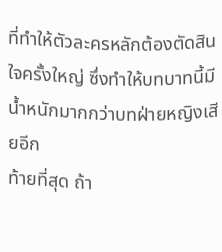ที่ทำให้ตัวละครหลักต้องตัดสินใจครั้งใหญ่ ซึ่งทำให้บทบาทนี้มีน้ำหนักมากกว่าบทฝ่ายหญิงเสียอีก
ท้ายที่สุด ถ้า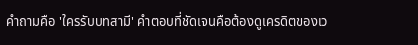คำถามคือ 'ใครรับบทสามี' คำตอบที่ชัดเจนคือต้องดูเครดิตของเว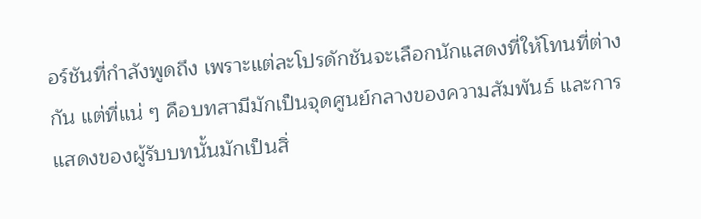อร์ชันที่กำลังพูดถึง เพราะแต่ละโปรดักชันจะเลือกนักแสดงที่ให้โทนที่ต่างกัน แต่ที่แน่ ๆ คือบทสามีมักเป็นจุดศูนย์กลางของความสัมพันธ์ และการแสดงของผู้รับบทนั้นมักเป็นสิ่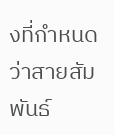งที่กำหนดว่าสายสัมพันธ์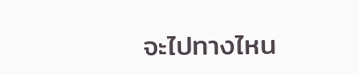จะไปทางไหน